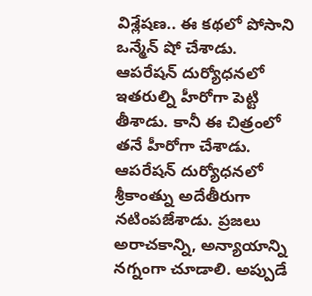విశ్లేషణ.. ఈ కథలో పోసాని ఒన్మేన్ షో చేశాడు. ఆపరేషన్ దుర్యోధనలో ఇతరుల్ని హీరోగా పెట్టి తీశాడు. కానీ ఈ చిత్రంలో తనే హీరోగా చేశాడు. ఆపరేషన్ దుర్యోధనలో శ్రీకాంత్ను అదేతీరుగా నటింపజేశాడు. ప్రజలు అరాచకాన్ని, అన్యాయాన్ని నగ్నంగా చూడాలి. అప్పుడే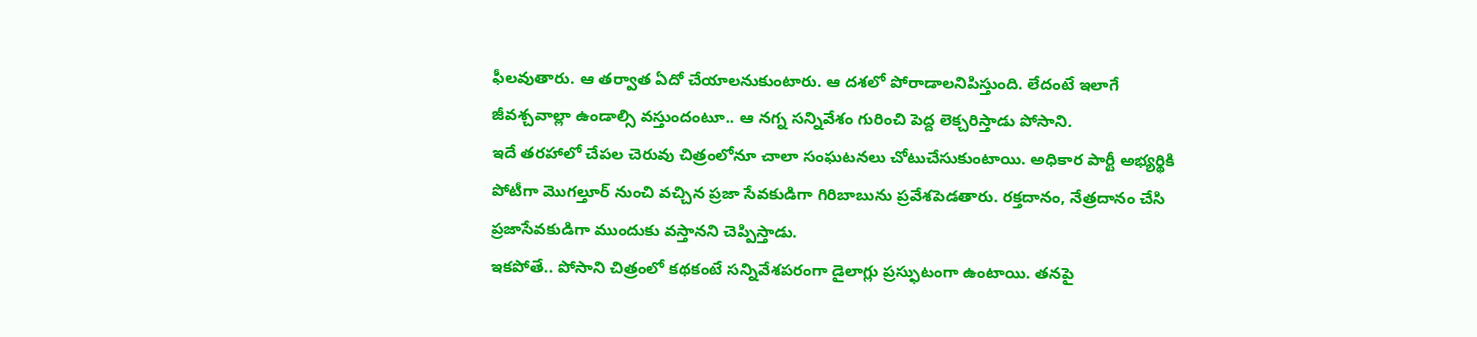ఫీలవుతారు. ఆ తర్వాత ఏదో చేయాలనుకుంటారు. ఆ దశలో పోరాడాలనిపిస్తుంది. లేదంటే ఇలాగే జీవశ్చవాల్లా ఉండాల్సి వస్తుందంటూ.. ఆ నగ్న సన్నివేశం గురించి పెద్ద లెక్చరిస్తాడు పోసాని.
ఇదే తరహాలో చేపల చెరువు చిత్రంలోనూ చాలా సంఘటనలు చోటుచేసుకుంటాయి. అధికార పార్టీ అభ్యర్థికి పోటీగా మొగల్తూర్ నుంచి వచ్చిన ప్రజా సేవకుడిగా గిరిబాబును ప్రవేశపెడతారు. రక్తదానం, నేత్రదానం చేసి ప్రజాసేవకుడిగా ముందుకు వస్తానని చెప్పిస్తాడు.
ఇకపోతే.. పోసాని చిత్రంలో కథకంటే సన్నివేశపరంగా డైలాగ్లు ప్రస్ఫుటంగా ఉంటాయి. తనపై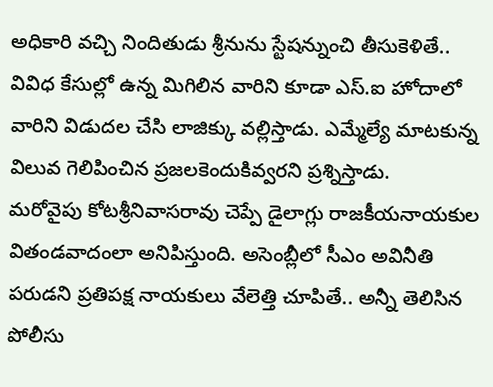అధికారి వచ్చి నిందితుడు శ్రీనును స్టేషన్నుంచి తీసుకెళితే.. వివిధ కేసుల్లో ఉన్న మిగిలిన వారిని కూడా ఎస్.ఐ హోదాలో వారిని విడుదల చేసి లాజిక్కు వల్లిస్తాడు. ఎమ్మేల్యే మాటకున్న విలువ గెలిపించిన ప్రజలకెందుకివ్వరని ప్రశ్నిస్తాడు.
మరోవైపు కోటశ్రీనివాసరావు చెప్పే డైలాగ్లు రాజకీయనాయకుల వితండవాదంలా అనిపిస్తుంది. అసెంబ్లీలో సీఎం అవినీతి పరుడని ప్రతిపక్ష నాయకులు వేలెత్తి చూపితే.. అన్నీ తెలిసిన పోలీసు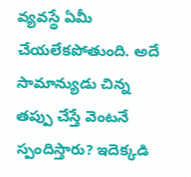వ్యవస్థే ఏమీ చేయలేకపోతుంది. అదే సామాన్యుడు చిన్న తప్పు చేస్తే వెంటనే స్పందిస్తారు? ఇదెక్కడి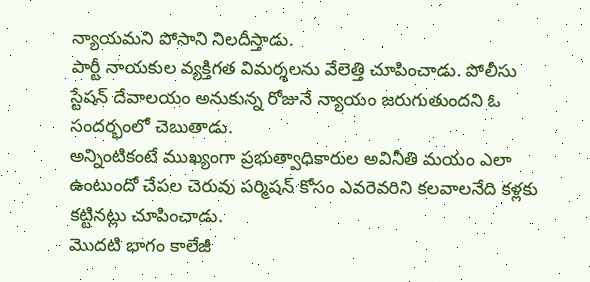న్యాయమని పోసాని నిలదీస్తాడు.
పార్టీ నాయకుల వ్యక్తిగత విమర్శలను వేలెత్తి చూపించాడు. పోలీసు స్టేషన్ దేవాలయం అనుకున్న రోజునే న్యాయం జరుగుతుందని ఓ సందర్భంలో చెబుతాడు.
అన్నింటికంటే ముఖ్యంగా ప్రభుత్వాధికారుల అవినీతి మయం ఎలా ఉంటుందో చేపల చెరువు పర్మిషన్ కోసం ఎవరెవరిని కలవాలనేది కళ్లకు కట్టినట్లు చూపించాడు.
మొదటి భాగం కాలేజీ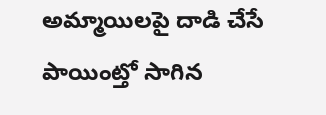అమ్మాయిలపై దాడి చేసే పాయింట్తో సాగిన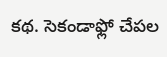కథ. సెకండాఫ్లో చేపల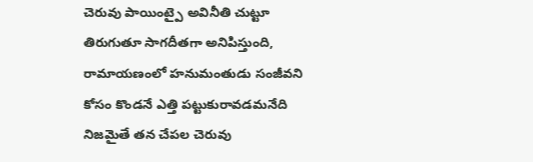చెరువు పాయింట్పై అవినీతి చుట్టూ తిరుగుతూ సాగదీతగా అనిపిస్తుంది, రామాయణంలో హనుమంతుడు సంజీవని కోసం కొండనే ఎత్తి పట్టుకురావడమనేది నిజమైతే తన చేపల చెరువు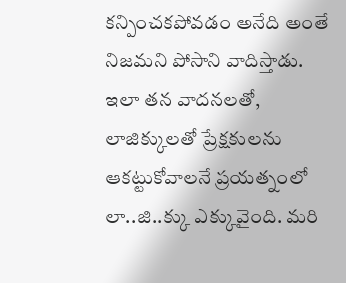కన్పించకపోవడం అనేది అంతే నిజమని పోసాని వాదిస్తాడు.
ఇలా తన వాదనలతో, లాజిక్కులతో ప్రేక్షకులను ఆకట్టుకోవాలనే ప్రయత్నంలో లా..జి..క్కు ఎక్కువైంది. మరి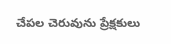చేపల చెరువును ప్రేక్షకులు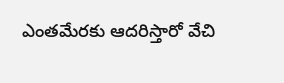ఎంతమేరకు ఆదరిస్తారో వేచి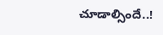చూడాల్సిందే..!